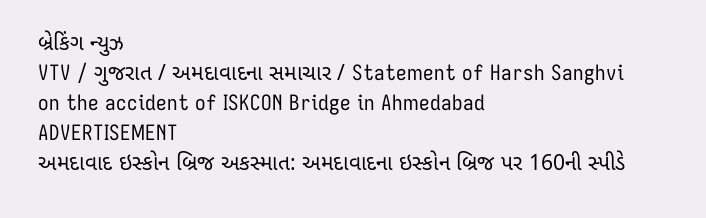બ્રેકિંગ ન્યુઝ
VTV / ગુજરાત / અમદાવાદના સમાચાર / Statement of Harsh Sanghvi on the accident of ISKCON Bridge in Ahmedabad
ADVERTISEMENT
અમદાવાદ ઇસ્કોન બ્રિજ અકસ્માત: અમદાવાદના ઇસ્કોન બ્રિજ પર 160ની સ્પીડે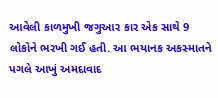આવેલી કાળમુખી જગુઆર કાર એક સાથે 9 લોકોને ભરખી ગઈ હતી. આ ભયાનક અકસ્માતને પગલે આખું અમદાવાદ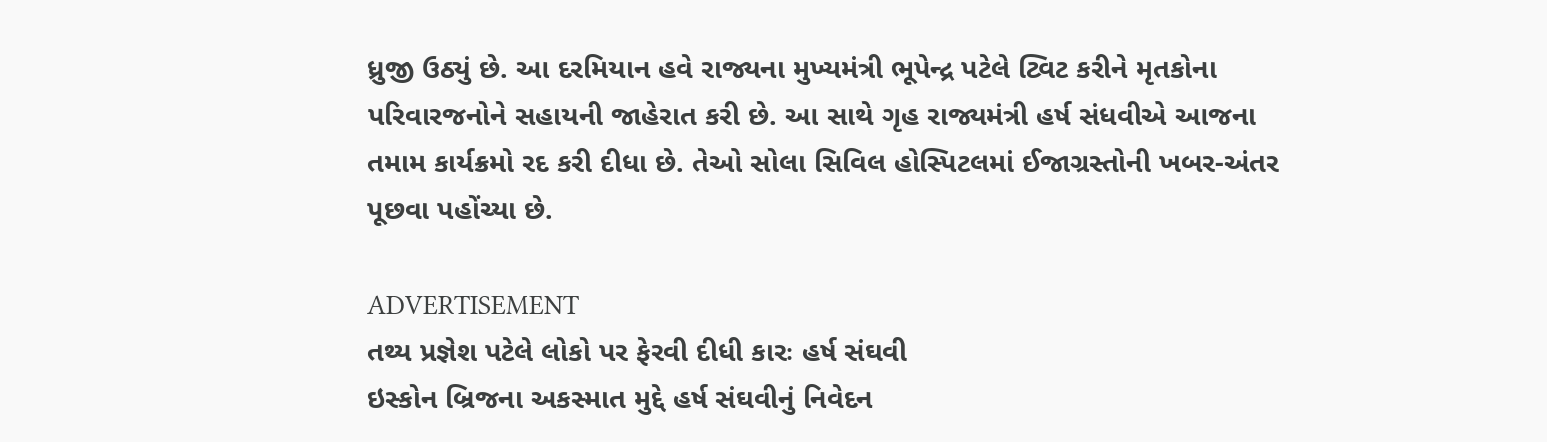ધ્રુજી ઉઠ્યું છે. આ દરમિયાન હવે રાજ્યના મુખ્યમંત્રી ભૂપેન્દ્ર પટેલે ટ્વિટ કરીને મૃતકોના પરિવારજનોને સહાયની જાહેરાત કરી છે. આ સાથે ગૃહ રાજ્યમંત્રી હર્ષ સંધવીએ આજના તમામ કાર્યક્રમો રદ કરી દીધા છે. તેઓ સોલા સિવિલ હોસ્પિટલમાં ઈજાગ્રસ્તોની ખબર-અંતર પૂછવા પહોંચ્યા છે.

ADVERTISEMENT
તથ્ય પ્રજ્ઞેશ પટેલે લોકો પર ફેરવી દીધી કારઃ હર્ષ સંઘવી
ઇસ્કોન બ્રિજના અકસ્માત મુદ્દે હર્ષ સંઘવીનું નિવેદન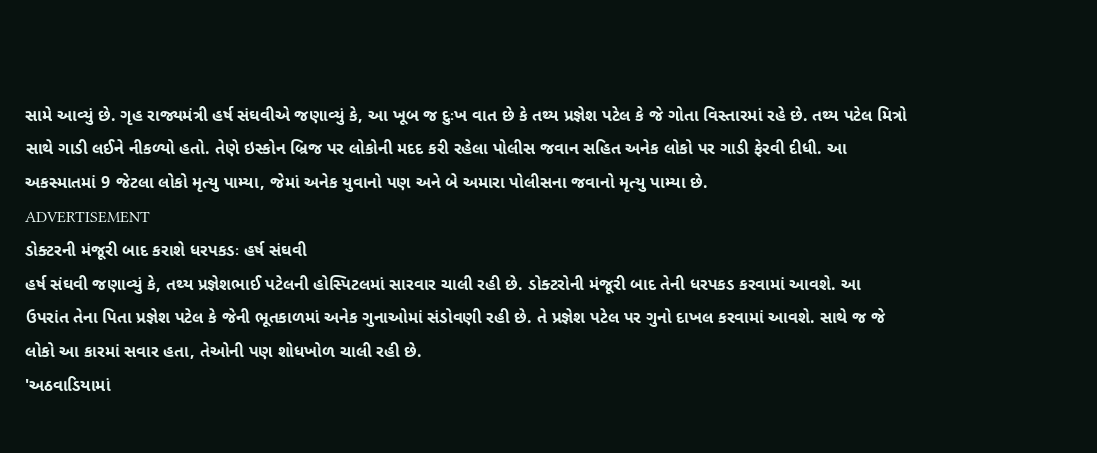સામે આવ્યું છે. ગૃહ રાજ્યમંત્રી હર્ષ સંઘવીએ જણાવ્યું કે, આ ખૂબ જ દુઃખ વાત છે કે તથ્ય પ્રજ્ઞેશ પટેલ કે જે ગોતા વિસ્તારમાં રહે છે. તથ્ય પટેલ મિત્રો સાથે ગાડી લઈને નીકળ્યો હતો. તેણે ઇસ્કોન બ્રિજ પર લોકોની મદદ કરી રહેલા પોલીસ જવાન સહિત અનેક લોકો પર ગાડી ફેરવી દીધી. આ અકસ્માતમાં 9 જેટલા લોકો મૃત્યુ પામ્યા, જેમાં અનેક યુવાનો પણ અને બે અમારા પોલીસના જવાનો મૃત્યુ પામ્યા છે.
ADVERTISEMENT
ડોક્ટરની મંજૂરી બાદ કરાશે ધરપકડઃ હર્ષ સંઘવી
હર્ષ સંઘવી જણાવ્યું કે, તથ્ય પ્રજ્ઞેશભાઈ પટેલની હોસ્પિટલમાં સારવાર ચાલી રહી છે. ડોક્ટરોની મંજૂરી બાદ તેની ધરપકડ કરવામાં આવશે. આ ઉપરાંત તેના પિતા પ્રજ્ઞેશ પટેલ કે જેની ભૂતકાળમાં અનેક ગુનાઓમાં સંડોવણી રહી છે. તે પ્રજ્ઞેશ પટેલ પર ગુનો દાખલ કરવામાં આવશે. સાથે જ જે લોકો આ કારમાં સવાર હતા, તેઓની પણ શોધખોળ ચાલી રહી છે.
'અઠવાડિયામાં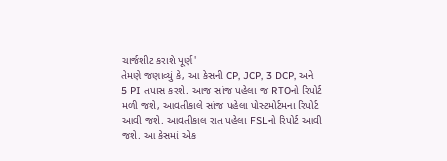ચાર્જશીટ કરાશે પૂર્ણ'
તેમણે જણાવ્યું કે, આ કેસની CP, JCP, 3 DCP, અને 5 PI તપાસ કરશે. આજ સાંજ પહેલા જ RTOનો રિપોર્ટ મળી જશે, આવતીકાલે સાંજ પહેલા પોસ્ટમોર્ટમના રિપોર્ટ આવી જશે. આવતીકાલ રાત પહેલા FSLનો રિપોર્ટ આવી જશે. આ કેસમાં એક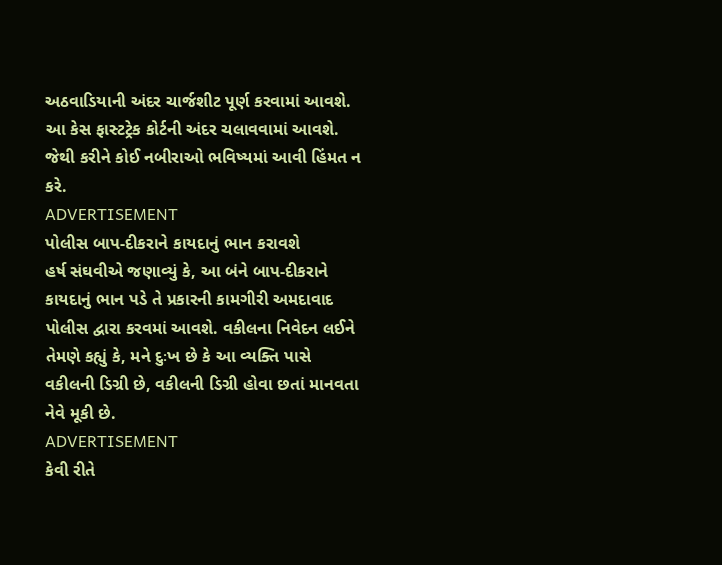અઠવાડિયાની અંદર ચાર્જશીટ પૂર્ણ કરવામાં આવશે. આ કેસ ફાસ્ટટ્રેક કોર્ટની અંદર ચલાવવામાં આવશે. જેથી કરીને કોઈ નબીરાઓ ભવિષ્યમાં આવી હિંમત ન કરે.
ADVERTISEMENT
પોલીસ બાપ-દીકરાને કાયદાનું ભાન કરાવશે
હર્ષ સંઘવીએ જણાવ્યું કે, આ બંને બાપ-દીકરાને કાયદાનું ભાન પડે તે પ્રકારની કામગીરી અમદાવાદ પોલીસ દ્વારા કરવમાં આવશે. વકીલના નિવેદન લઈને તેમણે કહ્યું કે, મને દુઃખ છે કે આ વ્યક્તિ પાસે વકીલની ડિગ્રી છે, વકીલની ડિગ્રી હોવા છતાં માનવતા નેવે મૂકી છે.
ADVERTISEMENT
કેવી રીતે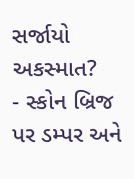સર્જાયો અકસ્માત?
- સ્કોન બ્રિજ પર ડમ્પર અને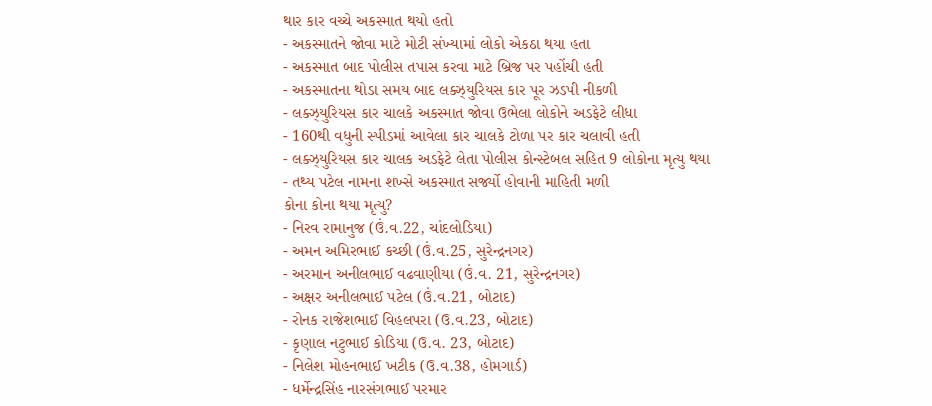થાર કાર વચ્ચે અકસ્માત થયો હતો
- અકસ્માતને જોવા માટે મોટી સંખ્યામાં લોકો એકઠા થયા હતા
- અકસ્માત બાદ પોલીસ તપાસ કરવા માટે બ્રિજ પર પહોંચી હતી
- અકસ્માતના થોડા સમય બાદ લક્ઝ્યુરિયસ કાર પૂર ઝડપી નીકળી
- લક્ઝ્યુરિયસ કાર ચાલકે અકસ્માત જોવા ઉભેલા લોકોને અડફેટે લીધા
- 160થી વધુની સ્પીડમાં આવેલા કાર ચાલકે ટોળા પર કાર ચલાવી હતી
- લક્ઝ્યુરિયસ કાર ચાલક અડફેટે લેતા પોલીસ કોન્સ્ટેબલ સહિત 9 લોકોના મૃત્યુ થયા
- તથ્ય પટેલ નામના શખ્સે અકસ્માત સર્જ્યો હોવાની માહિતી મળી
કોના કોના થયા મૃત્યુ?
- નિરવ રામાનુજ (ઉં.વ.22, ચાંદલોડિયા)
- અમન અમિરભાઈ કચ્છી (ઉં.વ.25, સુરેન્દ્રનગર)
- અરમાન અનીલભાઈ વઢવાણીયા (ઉં.વ. 21, સુરેન્દ્રનગર)
- અક્ષર અનીલભાઈ પટેલ (ઉં.વ.21, બોટાદ)
- રોનક રાજેશભાઈ વિહલપરા (ઉ.વ.23, બોટાદ)
- કૃણાલ નટુભાઈ કોડિયા (ઉ.વ. 23, બોટાદ)
- નિલેશ મોહનભાઈ ખટીક (ઉ.વ.38, હોમગાર્ડ)
- ધર્મેન્દ્રસિંહ નારસંગભાઈ પરમાર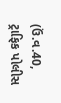(ઉં.વ.40, ટ્રાફિક પોલીસ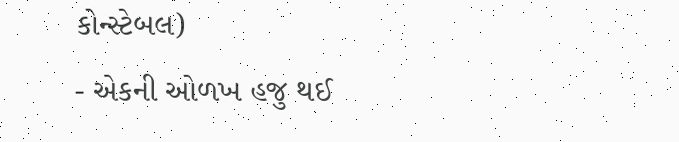કોન્સ્ટેબલ)
- એકની ઓળખ હજુ થઈ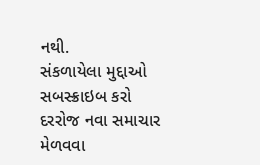નથી.
સંકળાયેલા મુદ્દાઓ
સબસ્ક્રાઇબ કરો
દરરોજ નવા સમાચાર મેળવવા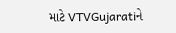માટે VTVGujaratiને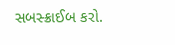સબસ્ક્રાઈબ કરો.